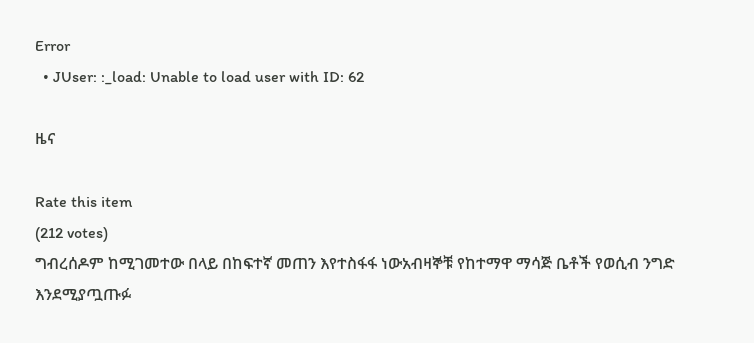Error
  • JUser: :_load: Unable to load user with ID: 62

ዜና

Rate this item
(212 votes)
ግብረሰዶም ከሚገመተው በላይ በከፍተኛ መጠን እየተስፋፋ ነውአብዛኞቹ የከተማዋ ማሳጅ ቤቶች የወሲብ ንግድ እንደሚያጧጡፉ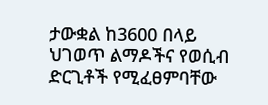ታውቋል ከ3600 በላይ ህገወጥ ልማዶችና የወሲብ ድርጊቶች የሚፈፀምባቸው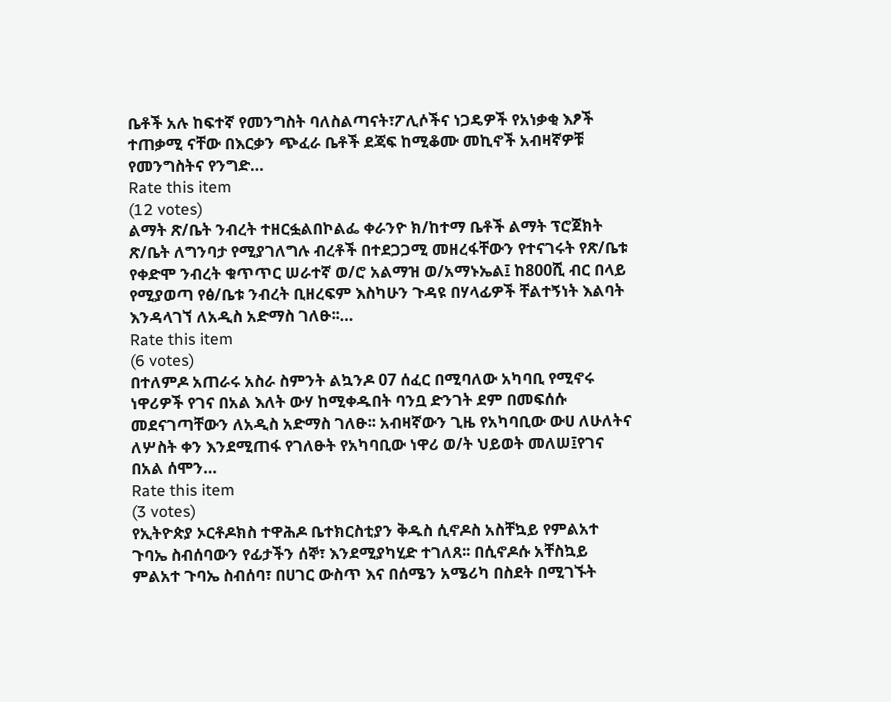ቤቶች አሉ ከፍተኛ የመንግስት ባለስልጣናት፣ፖሊሶችና ነጋዴዎች የአነቃቂ እፆች ተጠቃሚ ናቸው በእርቃን ጭፈራ ቤቶች ደጃፍ ከሚቆሙ መኪኖች አብዛኛዎቹ የመንግስትና የንግድ…
Rate this item
(12 votes)
ልማት ጽ/ቤት ንብረት ተዘርፏልበኮልፌ ቀራንዮ ክ/ከተማ ቤቶች ልማት ፕሮጀክት ጽ/ቤት ለግንባታ የሚያገለግሉ ብረቶች በተደጋጋሚ መዘረፋቸውን የተናገሩት የጽ/ቤቱ የቀድሞ ንብረት ቁጥጥር ሠራተኛ ወ/ሮ አልማዝ ወ/አማኑኤል፤ ከ800ሺ ብር በላይ የሚያወጣ የፅ/ቤቱ ንብረት ቢዘረፍም እስካሁን ጉዳዩ በሃላፊዎች ቸልተኝነት እልባት እንዳላገኘ ለአዲስ አድማስ ገለፁ፡፡…
Rate this item
(6 votes)
በተለምዶ አጠራሩ አስራ ስምንት ልኳንዶ 07 ሰፈር በሚባለው አካባቢ የሚኖሩ ነዋሪዎች የገና በአል እለት ውሃ ከሚቀዱበት ባንቧ ድንገት ደም በመፍሰሱ መደናገጣቸውን ለአዲስ አድማስ ገለፁ፡፡ አብዛኛውን ጊዜ የአካባቢው ውሀ ለሁለትና ለሦስት ቀን እንደሚጠፋ የገለፁት የአካባቢው ነዋሪ ወ/ት ህይወት መለሠ፤የገና በአል ሰሞን…
Rate this item
(3 votes)
የኢትዮጵያ ኦርቶዶክስ ተዋሕዶ ቤተክርስቲያን ቅዱስ ሲኖዶስ አስቸኳይ የምልአተ ጉባኤ ስብሰባውን የፊታችን ሰኞ፣ እንደሚያካሂድ ተገለጸ፡፡ በሲኖዶሱ አቸስኳይ ምልአተ ጉባኤ ስብሰባ፣ በሀገር ውስጥ እና በሰሜን አሜሪካ በስደት በሚገኙት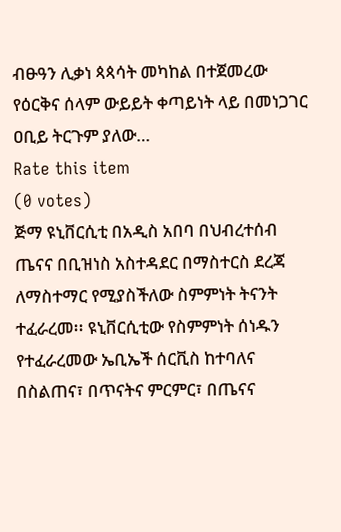ብፁዓን ሊቃነ ጳጳሳት መካከል በተጀመረው የዕርቅና ሰላም ውይይት ቀጣይነት ላይ በመነጋገር ዐቢይ ትርጉም ያለው…
Rate this item
(0 votes)
ጅማ ዩኒቨርሲቲ በአዲስ አበባ በህብረተሰብ ጤናና በቢዝነስ አስተዳደር በማስተርስ ደረጃ ለማስተማር የሚያስችለው ስምምነት ትናንት ተፈራረመ፡፡ ዩኒቨርሲቲው የስምምነት ሰነዱን የተፈራረመው ኤቢኤች ሰርቪስ ከተባለና በስልጠና፣ በጥናትና ምርምር፣ በጤናና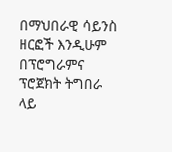በማህበራዊ ሳይንስ ዘርፎች እንዲሁም በፕሮግራምና ፕሮጀክት ትግበራ ላይ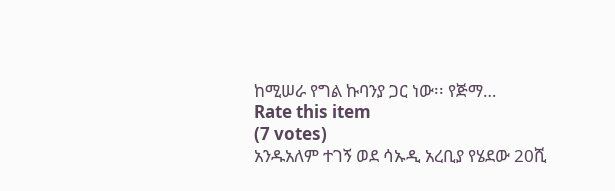ከሚሠራ የግል ኩባንያ ጋር ነው፡፡ የጅማ…
Rate this item
(7 votes)
አንዱአለም ተገኝ ወደ ሳኡዲ አረቢያ የሄደው 20ሺ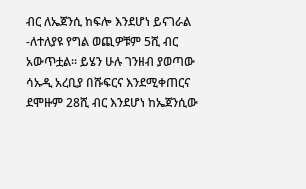ብር ለኤጀንሲ ከፍሎ እንደሆነ ይናገራል -ለተለያዩ የግል ወጪዎቹም 5ሺ ብር አውጥቷል፡፡ ይሄን ሁሉ ገንዘብ ያወጣው ሳኡዲ አረቢያ በሹፍርና እንደሚቀጠርና ደሞዙም 28ሺ ብር እንደሆነ ከኤጀንሲው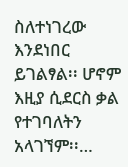ስለተነገረው እንደነበር ይገልፃል፡፡ ሆኖም እዚያ ሲደርስ ቃል የተገባለትን አላገኘም፡፡…